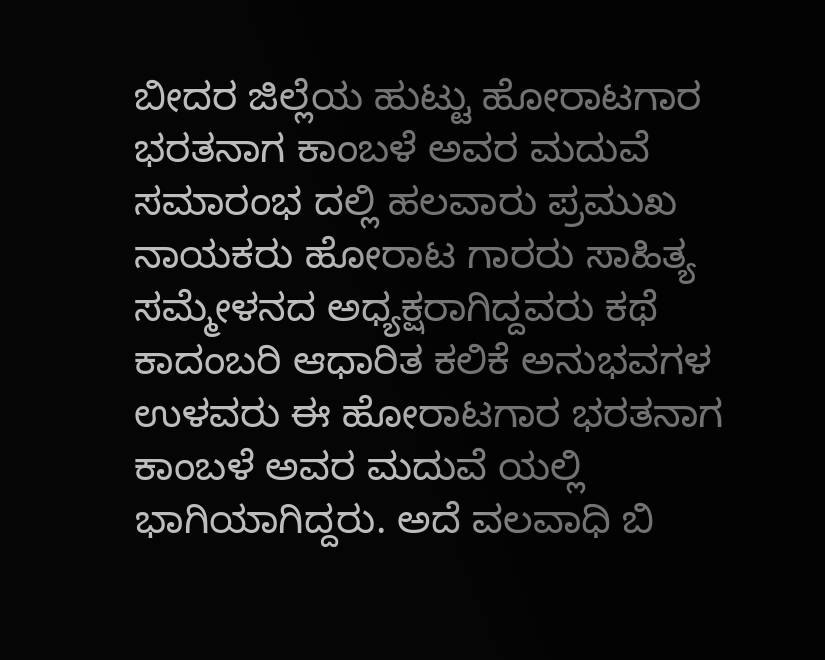ಬೀದರ ಜಿಲ್ಲೆಯ ಹುಟ್ಟು ಹೋರಾಟಗಾರ ಭರತನಾಗ ಕಾಂಬಳೆ ಅವರ ಮದುವೆ ಸಮಾರಂಭ ದಲ್ಲಿ ಹಲವಾರು ಪ್ರಮುಖ ನಾಯಕರು ಹೋರಾಟ ಗಾರರು ಸಾಹಿತ್ಯ ಸಮ್ಮೇಳನದ ಅಧ್ಯಕ್ಷರಾಗಿದ್ದವರು ಕಥೆ ಕಾದಂಬರಿ ಆಧಾರಿತ ಕಲಿಕೆ ಅನುಭವಗಳ ಉಳವರು ಈ ಹೋರಾಟಗಾರ ಭರತನಾಗ ಕಾಂಬಳೆ ಅವರ ಮದುವೆ ಯಲ್ಲಿ ಭಾಗಿಯಾಗಿದ್ದರು. ಅದೆ ವಲವಾಧಿ ಬಿ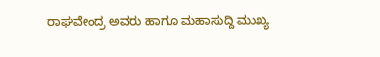ರಾಘವೇಂದ್ರ ಅವರು ಹಾಗೂ ಮಹಾಸುದ್ದಿ ಮುಖ್ಯ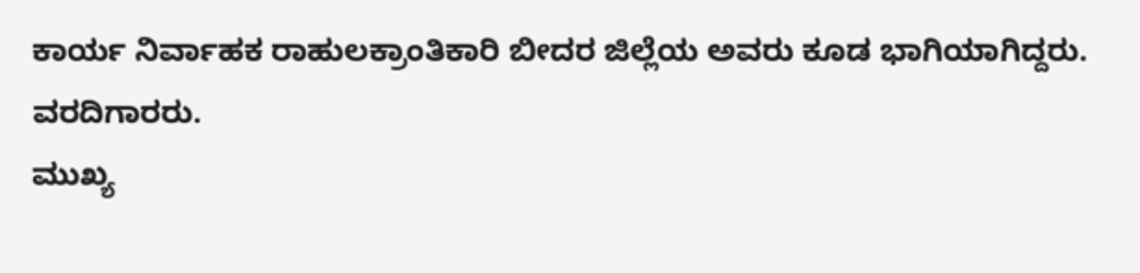ಕಾರ್ಯ ನಿರ್ವಾಹಕ ರಾಹುಲಕ್ರಾಂತಿಕಾರಿ ಬೀದರ ಜಿಲ್ಲೆಯ ಅವರು ಕೂಡ ಭಾಗಿಯಾಗಿದ್ದರು.
ವರದಿಗಾರರು.
ಮುಖ್ಯ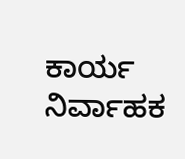ಕಾರ್ಯ ನಿರ್ವಾಹಕ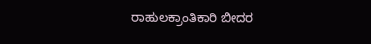ರಾಹುಲಕ್ರಾಂತಿಕಾರಿ ಬೀದರ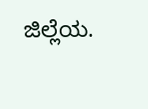ಜಿಲ್ಲೆಯ.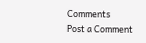Comments
Post a Comment